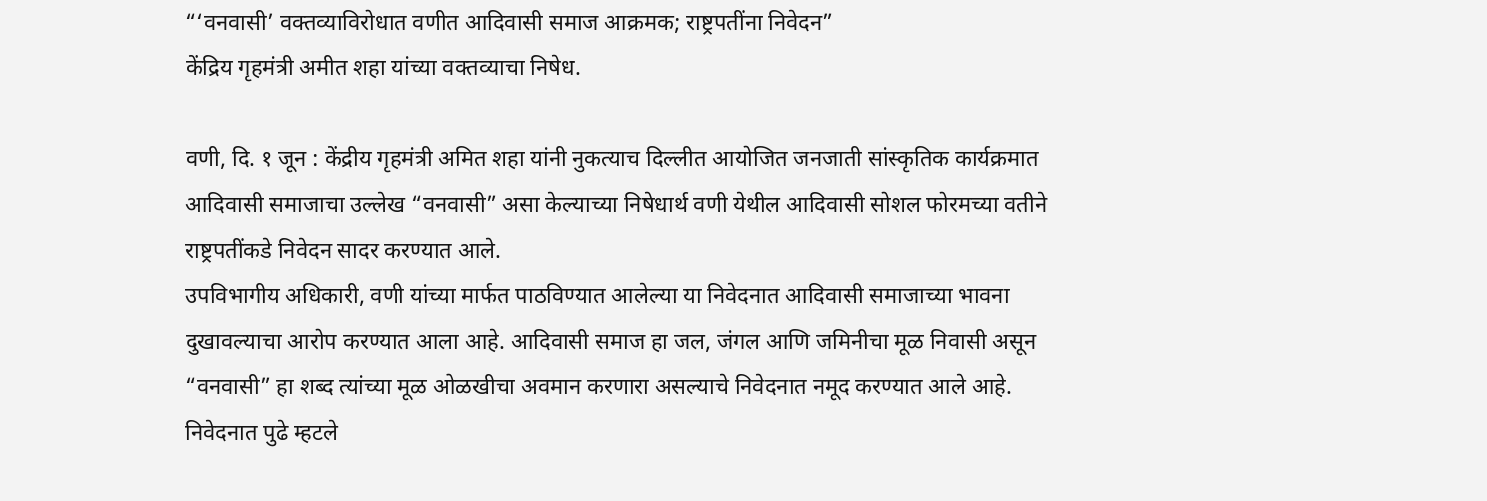“‘वनवासी’ वक्तव्याविरोधात वणीत आदिवासी समाज आक्रमक; राष्ट्रपतींना निवेदन”
केंद्रिय गृहमंत्री अमीत शहा यांच्या वक्तव्याचा निषेध.

वणी, दि. १ जून : केंद्रीय गृहमंत्री अमित शहा यांनी नुकत्याच दिल्लीत आयोजित जनजाती सांस्कृतिक कार्यक्रमात आदिवासी समाजाचा उल्लेख “वनवासी” असा केल्याच्या निषेधार्थ वणी येथील आदिवासी सोशल फोरमच्या वतीने राष्ट्रपतींकडे निवेदन सादर करण्यात आले.
उपविभागीय अधिकारी, वणी यांच्या मार्फत पाठविण्यात आलेल्या या निवेदनात आदिवासी समाजाच्या भावना दुखावल्याचा आरोप करण्यात आला आहे. आदिवासी समाज हा जल, जंगल आणि जमिनीचा मूळ निवासी असून “वनवासी” हा शब्द त्यांच्या मूळ ओळखीचा अवमान करणारा असल्याचे निवेदनात नमूद करण्यात आले आहे.
निवेदनात पुढे म्हटले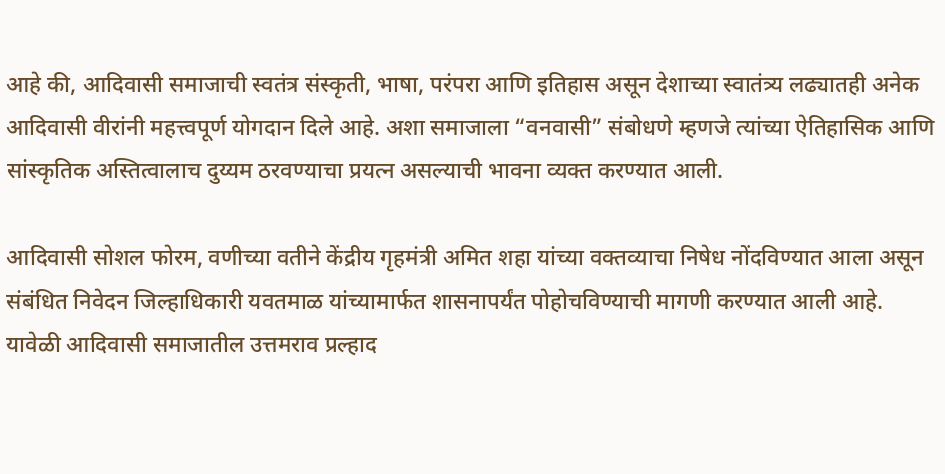आहे की, आदिवासी समाजाची स्वतंत्र संस्कृती, भाषा, परंपरा आणि इतिहास असून देशाच्या स्वातंत्र्य लढ्यातही अनेक आदिवासी वीरांनी महत्त्वपूर्ण योगदान दिले आहे. अशा समाजाला “वनवासी” संबोधणे म्हणजे त्यांच्या ऐतिहासिक आणि सांस्कृतिक अस्तित्वालाच दुय्यम ठरवण्याचा प्रयत्न असल्याची भावना व्यक्त करण्यात आली.

आदिवासी सोशल फोरम, वणीच्या वतीने केंद्रीय गृहमंत्री अमित शहा यांच्या वक्तव्याचा निषेध नोंदविण्यात आला असून संबंधित निवेदन जिल्हाधिकारी यवतमाळ यांच्यामार्फत शासनापर्यंत पोहोचविण्याची मागणी करण्यात आली आहे.
यावेळी आदिवासी समाजातील उत्तमराव प्रल्हाद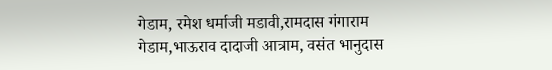गेडाम, रमेश धर्माजी मडावी,रामदास गंगाराम गेडाम,भाऊराव दादाजी आत्राम, वसंत भानुदास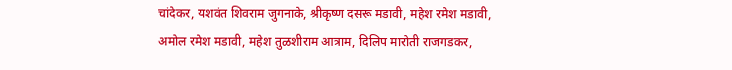चांदेकर, यशवंत शिवराम जुगनाके, श्रीकृष्ण दसरू मडावी, महेश रमेश मडावी, अमोल रमेश मडावी, महेश तुळशीराम आत्राम, दिलिप मारोती राजगडकर,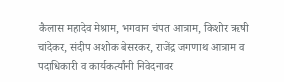कैलास महादेव मेश्राम, भगवान चंपत आत्राम, किशोर ऋषी चांदेकर, संदीप अशोक बेसरकर, राजेंद्र जगणाथ आत्राम व पदाधिकारी व कार्यकर्त्यांनी निवेदनावर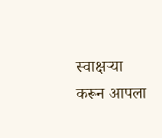स्वाक्षऱ्या करून आपला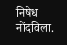निषेध नोंदविला.